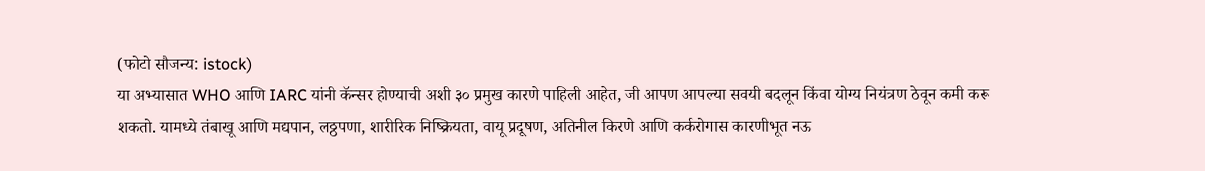(फोटो सौजन्य: istock)
या अभ्यासात WHO आणि IARC यांनी कॅन्सर होण्याची अशी ३० प्रमुख कारणे पाहिली आहेत, जी आपण आपल्या सवयी बदलून किंवा योग्य नियंत्रण ठेवून कमी करू शकतो. यामध्ये तंबाखू आणि मद्यपान, लठ्ठपणा, शारीरिक निष्क्रियता, वायू प्रदूषण, अतिनील किरणे आणि कर्करोगास कारणीभूत नऊ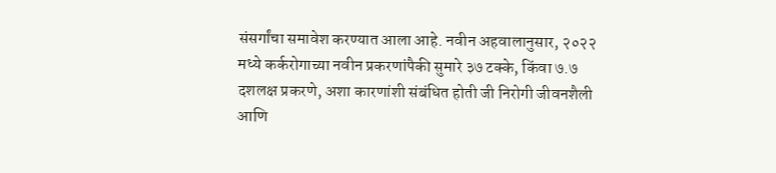संसर्गांचा समावेश करण्यात आला आहे. नवीन अहवालानुसार, २०२२ मध्ये कर्करोगाच्या नवीन प्रकरणांपैकी सुमारे ३७ टक्के, किंवा ७.७ दशलक्ष प्रकरणे, अशा कारणांशी संबंधित होती जी निरोगी जीवनशैली आणि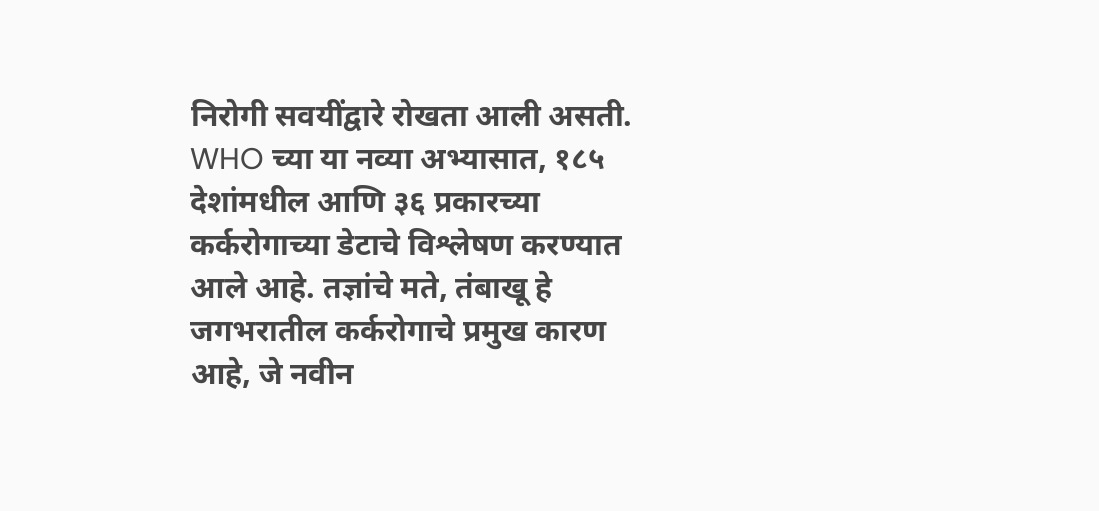निरोगी सवयींद्वारे रोखता आली असती.
WHO च्या या नव्या अभ्यासात, १८५ देशांमधील आणि ३६ प्रकारच्या कर्करोगाच्या डेटाचे विश्लेषण करण्यात आले आहे. तज्ञांचे मते, तंबाखू हे जगभरातील कर्करोगाचे प्रमुख कारण आहे, जे नवीन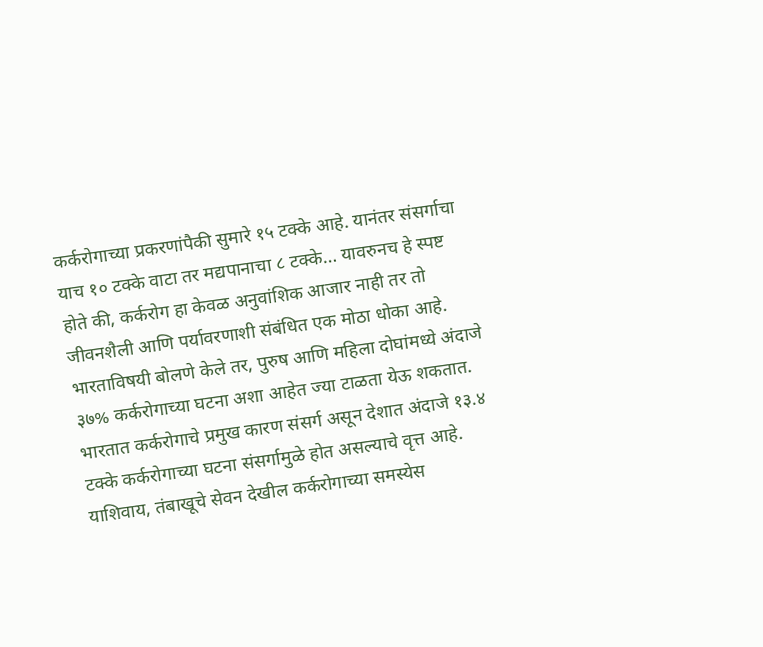कर्करोगाच्या प्रकरणांपैकी सुमारे १५ टक्के आहे. यानंतर संसर्गाचा याच १० टक्के वाटा तर मद्यपानाचा ८ टक्के… यावरुनच हे स्पष्ट होते की, कर्करोग हा केवळ अनुवांशिक आजार नाही तर तो जीवनशैली आणि पर्यावरणाशी संबंधित एक मोठा धोका आहे.
भारताविषयी बोलणे केले तर, पुरुष आणि महिला दोघांमध्ये अंदाजे ३७% कर्करोगाच्या घटना अशा आहेत ज्या टाळता येऊ शकतात. भारतात कर्करोगाचे प्रमुख कारण संसर्ग असून देशात अंदाजे १३.४ टक्के कर्करोगाच्या घटना संसर्गामुळे होत असल्याचे वृत्त आहे. याशिवाय, तंबाखूचे सेवन देखील कर्करोगाच्या समस्येस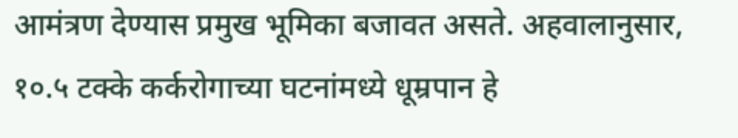आमंत्रण देण्यास प्रमुख भूमिका बजावत असते. अहवालानुसार, १०.५ टक्के कर्करोगाच्या घटनांमध्ये धूम्रपान हे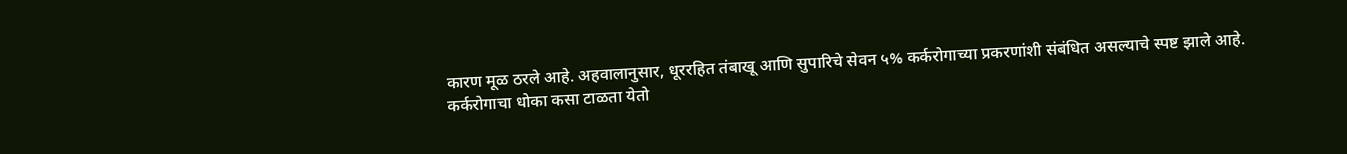कारण मूळ ठरले आहे. अहवालानुसार, धूररहित तंबाखू आणि सुपारिचे सेवन ५% कर्करोगाच्या प्रकरणांशी संबंधित असल्याचे स्पष्ट झाले आहे.
कर्करोगाचा धोका कसा टाळता येतो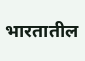भारतातील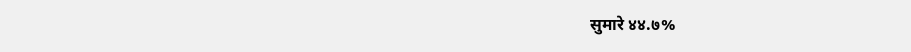सुमारे ४४.७%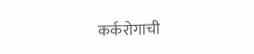कर्करोगाची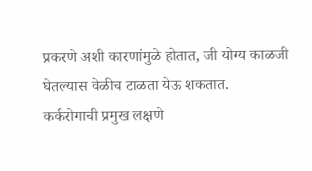प्रकरणे अशी कारणांमुळे होतात, जी योग्य काळजी घेतल्यास वेळीच टाळता येऊ शकतात.
कर्करोगाची प्रमुख लक्षणे